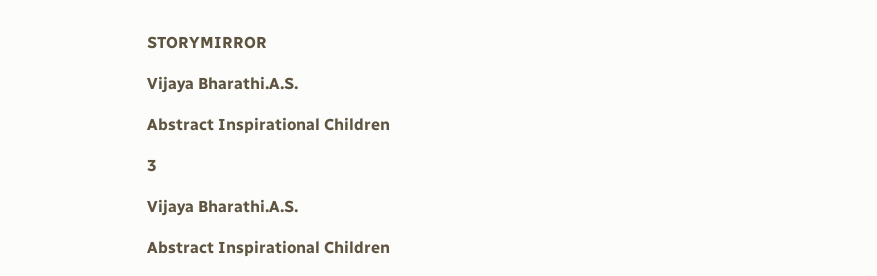STORYMIRROR

Vijaya Bharathi.A.S.

Abstract Inspirational Children

3

Vijaya Bharathi.A.S.

Abstract Inspirational Children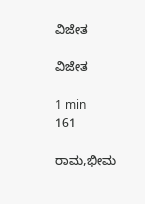ವಿಜೇತ

ವಿಜೇತ

1 min
161

ರಾಮ,ಭೀಮ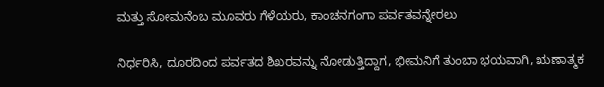ಮತ್ತು ಸೋಮನೆಂಬ ಮೂವರು ಗೆಳೆಯರು, ಕಾಂಚನಗಂಗಾ ಪರ್ವತವನ್ನೇರಲು

ನಿರ್ಧರಿಸಿ, ದೂರದಿಂದ ಪರ್ವತದ ಶಿಖರವನ್ನು ನೋಡುತ್ತಿದ್ದಾಗ, ಭೀಮನಿಗೆ ತುಂಬಾ ಭಯವಾಗಿ, ಋಣಾತ್ಮಕ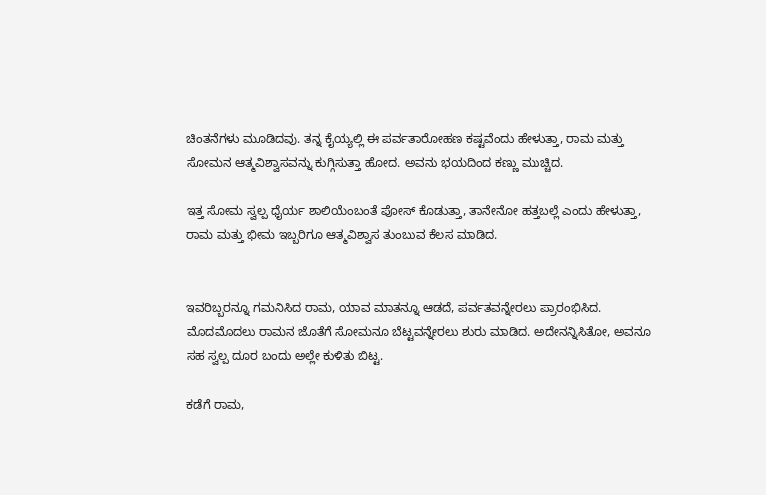ಚಿಂತನೆಗಳು ಮೂಡಿದವು. ತನ್ನ ಕೈಯ್ಯಲ್ಲಿ ಈ ಪರ್ವತಾರೋಹಣ ಕಷ್ಟವೆಂದು ಹೇಳುತ್ತಾ, ರಾಮ ಮತ್ತು ಸೋಮನ ಆತ್ಮವಿಶ್ವಾಸವನ್ನು ಕುಗ್ಗಿಸುತ್ತಾ ಹೋದ. ಅವನು ಭಯದಿಂದ ಕಣ್ಣು ಮುಚ್ಚಿದ.

ಇತ್ತ ಸೋಮ ಸ್ವಲ್ಪ ಧೈರ್ಯ ಶಾಲಿಯೆಂಬಂತೆ ಪೋಸ್ ಕೊಡುತ್ತಾ, ತಾನೇನೋ ಹತ್ತಬಲ್ಲೆ ಎಂದು ಹೇಳುತ್ತಾ, ರಾಮ ಮತ್ತು ಭೀಮ ಇಬ್ಬರಿಗೂ ಆತ್ಮವಿಶ್ವಾಸ ತುಂಬುವ ಕೆಲಸ ಮಾಡಿದ.


ಇವರಿಬ್ಬರನ್ನೂ ಗಮನಿಸಿದ ರಾಮ, ಯಾವ ಮಾತನ್ನೂ ಆಡದೆ, ಪರ್ವತವನ್ನೇರಲು ಪ್ರಾರಂಭಿಸಿದ. ಮೊದಮೊದಲು ರಾಮನ ಜೊತೆಗೆ ಸೋಮನೂ ಬೆಟ್ಟವನ್ನೇರಲು ಶುರು ಮಾಡಿದ. ಅದೇನನ್ನಿಸಿತೋ, ಅವನೂ ಸಹ ಸ್ವಲ್ಪ ದೂರ ಬಂದು ಅಲ್ಲೇ ಕುಳಿತು ಬಿಟ್ಟ.

ಕಡೆಗೆ ರಾಮ,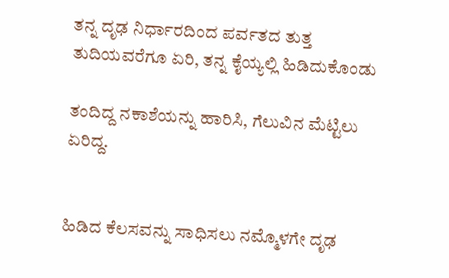ತನ್ನ ದೃಢ ನಿರ್ಧಾರದಿಂದ ಪರ್ವತದ ತುತ್ತ ತುದಿಯವರೆಗೂ ಏರಿ, ತನ್ನ ಕೈಯ್ಯಲ್ಲಿ ಹಿಡಿದುಕೊಂಡು

ತಂದಿದ್ದ ನಕಾಶೆಯನ್ನು ಹಾರಿಸಿ, ಗೆಲುವಿನ ಮೆಟ್ಟಿಲು ಏರಿದ್ದ.


ಹಿಡಿದ ಕೆಲಸವನ್ನು ಸಾಧಿಸಲು ನಮ್ಮೊಳಗೇ ದೃಢ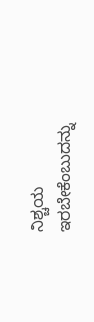ನಿಶ್ಚಯ ಇರಬೇಕೆಂಬುದನ್ನು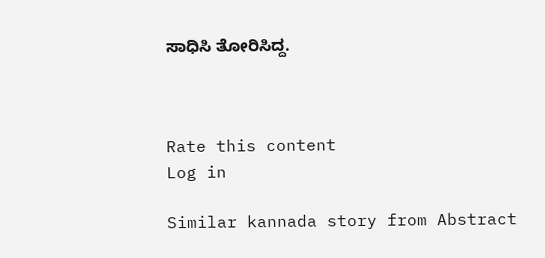ಸಾಧಿಸಿ ತೋರಿಸಿದ್ದ.



Rate this content
Log in

Similar kannada story from Abstract